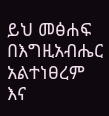ይህ መፅሐፍ በእግዚአብሔር አልተነፀረም እና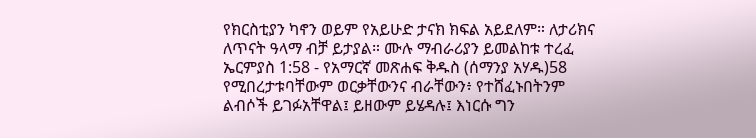የክርስቲያን ካኖን ወይም የአይሁድ ታናክ ክፍል አይደለም። ለታሪክና ለጥናት ዓላማ ብቻ ይታያል። ሙሉ ማብራሪያን ይመልከቱ ተረፈ ኤርምያስ 1:58 - የአማርኛ መጽሐፍ ቅዱስ (ሰማንያ አሃዱ)58 የሚበረታቱባቸውም ወርቃቸውንና ብራቸውን፥ የተሸፈኑበትንም ልብሶች ይገፉአቸዋል፤ ይዘውም ይሄዳሉ፤ እነርሱ ግን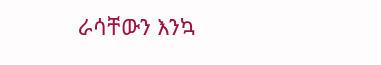ራሳቸውን እንኳ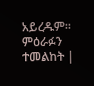አይረዱም። ምዕራፉን ተመልከት |